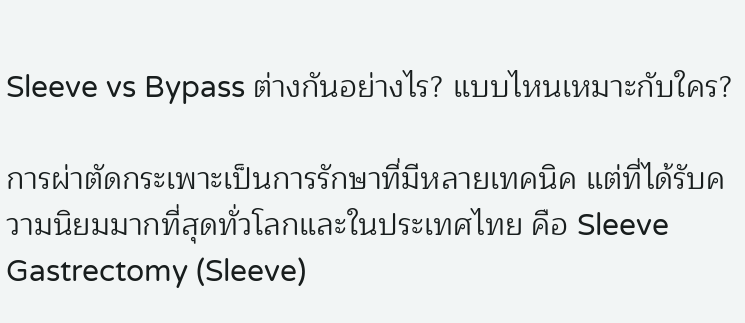Sleeve vs Bypass ต่างกันอย่างไร? แบบไหนเหมาะกับใคร?

การผ่าตัดกระเพาะเป็นการรักษาที่มีหลายเทคนิค แต่ที่ได้รับความนิยมมากที่สุดทั่วโลกและในประเทศไทย คือ Sleeve Gastrectomy (Sleeve)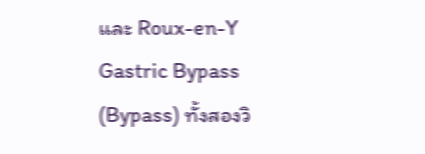และ Roux-en-Y Gastric Bypass (Bypass) ทั้งสองวิ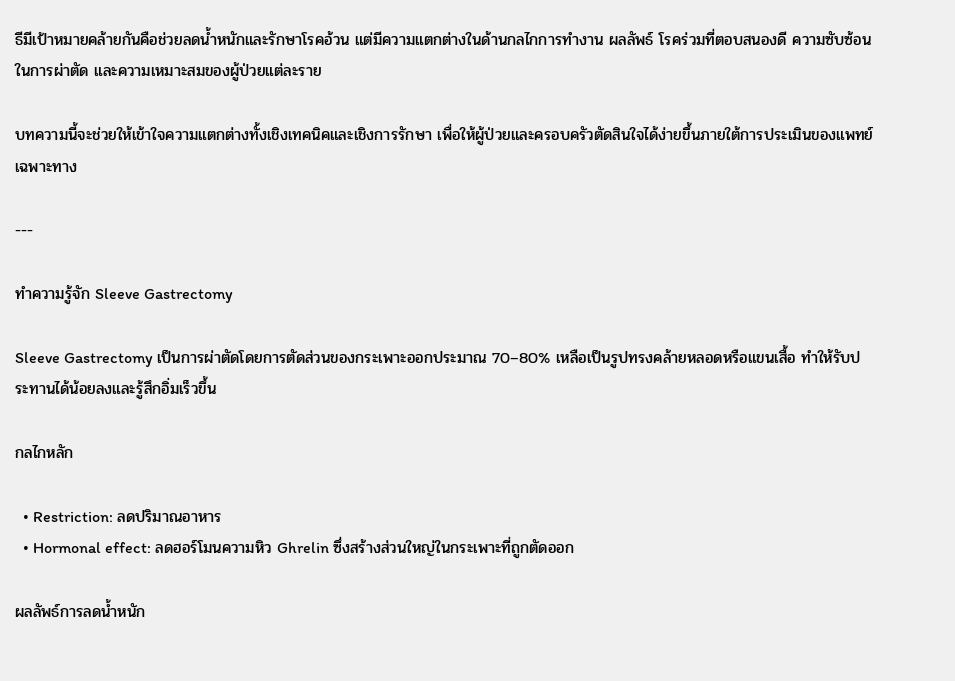ธีมีเป้าหมายคล้ายกันคือช่วยลดน้ำหนักและรักษาโรคอ้วน แต่มีความแตกต่างในด้านกลไกการทำงาน ผลลัพธ์ โรคร่วมที่ตอบสนองดี ความซับซ้อนในการผ่าตัด และความเหมาะสมของผู้ป่วยแต่ละราย

บทความนี้จะช่วยให้เข้าใจความแตกต่างทั้งเชิงเทคนิคและเชิงการรักษา เพื่อให้ผู้ป่วยและครอบครัวตัดสินใจได้ง่ายขึ้นภายใต้การประเมินของแพทย์เฉพาะทาง

---

ทำความรู้จัก Sleeve Gastrectomy

Sleeve Gastrectomy เป็นการผ่าตัดโดยการตัดส่วนของกระเพาะออกประมาณ 70–80% เหลือเป็นรูปทรงคล้ายหลอดหรือแขนเสื้อ ทำให้รับประทานได้น้อยลงและรู้สึกอิ่มเร็วขึ้น

กลไกหลัก

  • Restriction: ลดปริมาณอาหาร
  • Hormonal effect: ลดฮอร์โมนความหิว Ghrelin ซึ่งสร้างส่วนใหญ่ในกระเพาะที่ถูกตัดออก

ผลลัพธ์การลดน้ำหนัก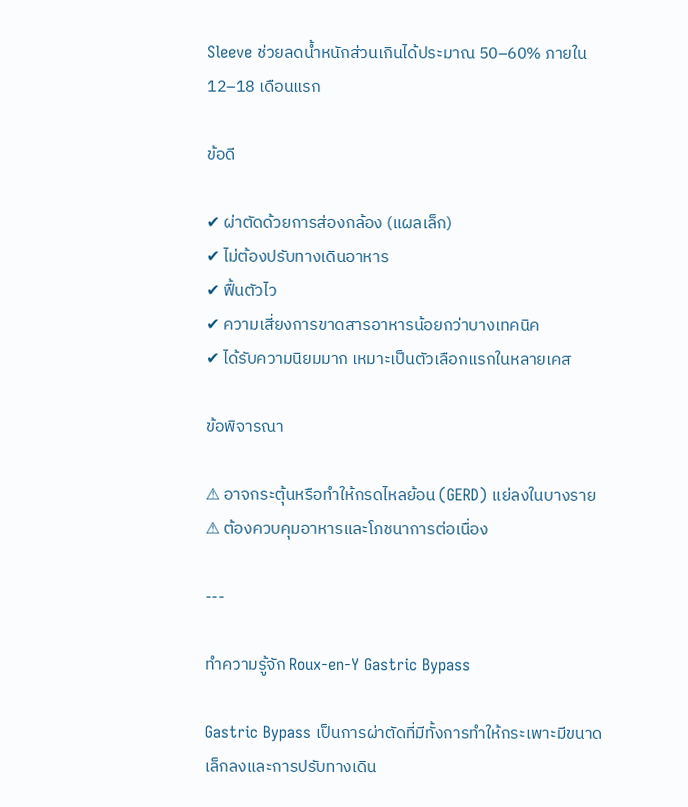Sleeve ช่วยลดน้ำหนักส่วนเกินได้ประมาณ 50–60% ภายใน 12–18 เดือนแรก

ข้อดี

✔ ผ่าตัดด้วยการส่องกล้อง (แผลเล็ก)
✔ ไม่ต้องปรับทางเดินอาหาร
✔ ฟื้นตัวไว
✔ ความเสี่ยงการขาดสารอาหารน้อยกว่าบางเทคนิค
✔ ได้รับความนิยมมาก เหมาะเป็นตัวเลือกแรกในหลายเคส

ข้อพิจารณา

⚠ อาจกระตุ้นหรือทำให้กรดไหลย้อน (GERD) แย่ลงในบางราย
⚠ ต้องควบคุมอาหารและโภชนาการต่อเนื่อง

---

ทำความรู้จัก Roux-en-Y Gastric Bypass

Gastric Bypass เป็นการผ่าตัดที่มีทั้งการทำให้กระเพาะมีขนาดเล็กลงและการปรับทางเดิน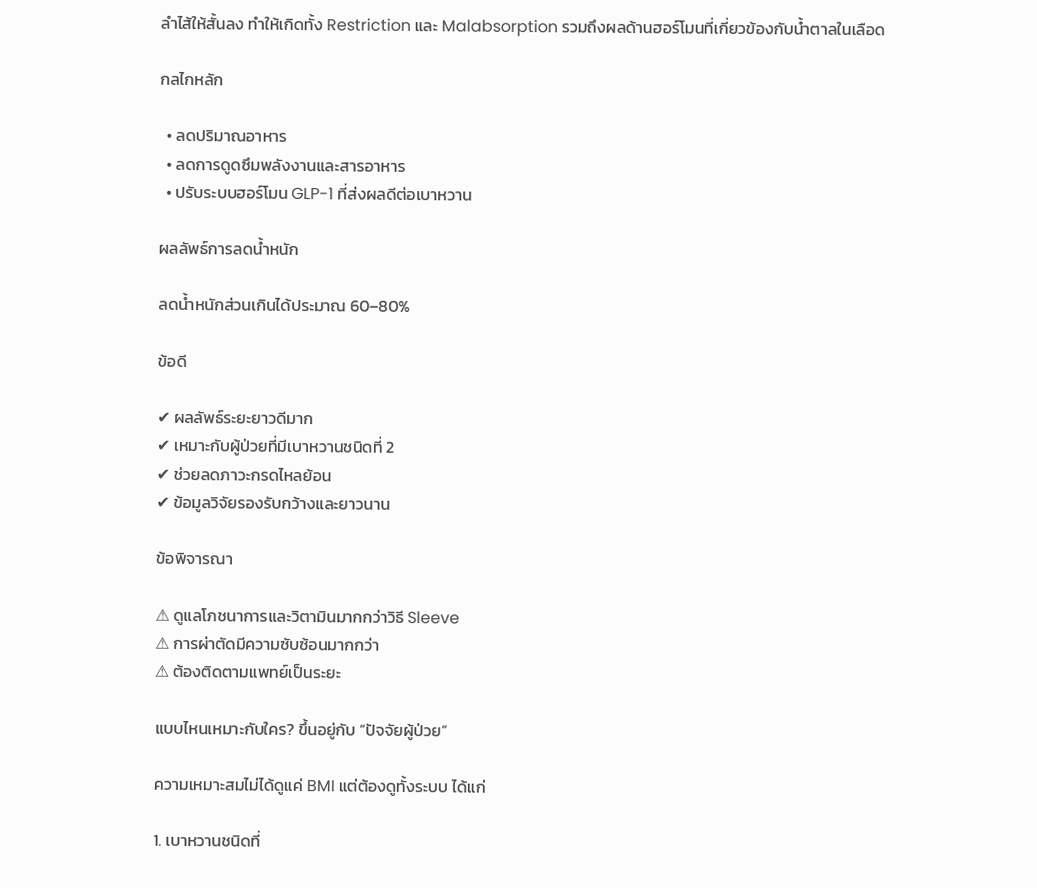ลำไส้ให้สั้นลง ทำให้เกิดทั้ง Restriction และ Malabsorption รวมถึงผลด้านฮอร์โมนที่เกี่ยวข้องกับน้ำตาลในเลือด

กลไกหลัก

  • ลดปริมาณอาหาร
  • ลดการดูดซึมพลังงานและสารอาหาร
  • ปรับระบบฮอร์โมน GLP-1 ที่ส่งผลดีต่อเบาหวาน

ผลลัพธ์การลดน้ำหนัก

ลดน้ำหนักส่วนเกินได้ประมาณ 60–80%

ข้อดี

✔ ผลลัพธ์ระยะยาวดีมาก
✔ เหมาะกับผู้ป่วยที่มีเบาหวานชนิดที่ 2
✔ ช่วยลดภาวะกรดไหลย้อน
✔ ข้อมูลวิจัยรองรับกว้างและยาวนาน

ข้อพิจารณา

⚠ ดูแลโภชนาการและวิตามินมากกว่าวิธี Sleeve
⚠ การผ่าตัดมีความซับซ้อนมากกว่า
⚠ ต้องติดตามแพทย์เป็นระยะ

แบบไหนเหมาะกับใคร? ขึ้นอยู่กับ “ปัจจัยผู้ป่วย”

ความเหมาะสมไม่ได้ดูแค่ BMI แต่ต้องดูทั้งระบบ ได้แก่

1. เบาหวานชนิดที่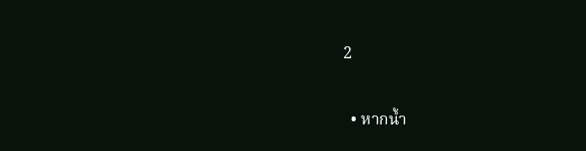2

  • หากน้ำ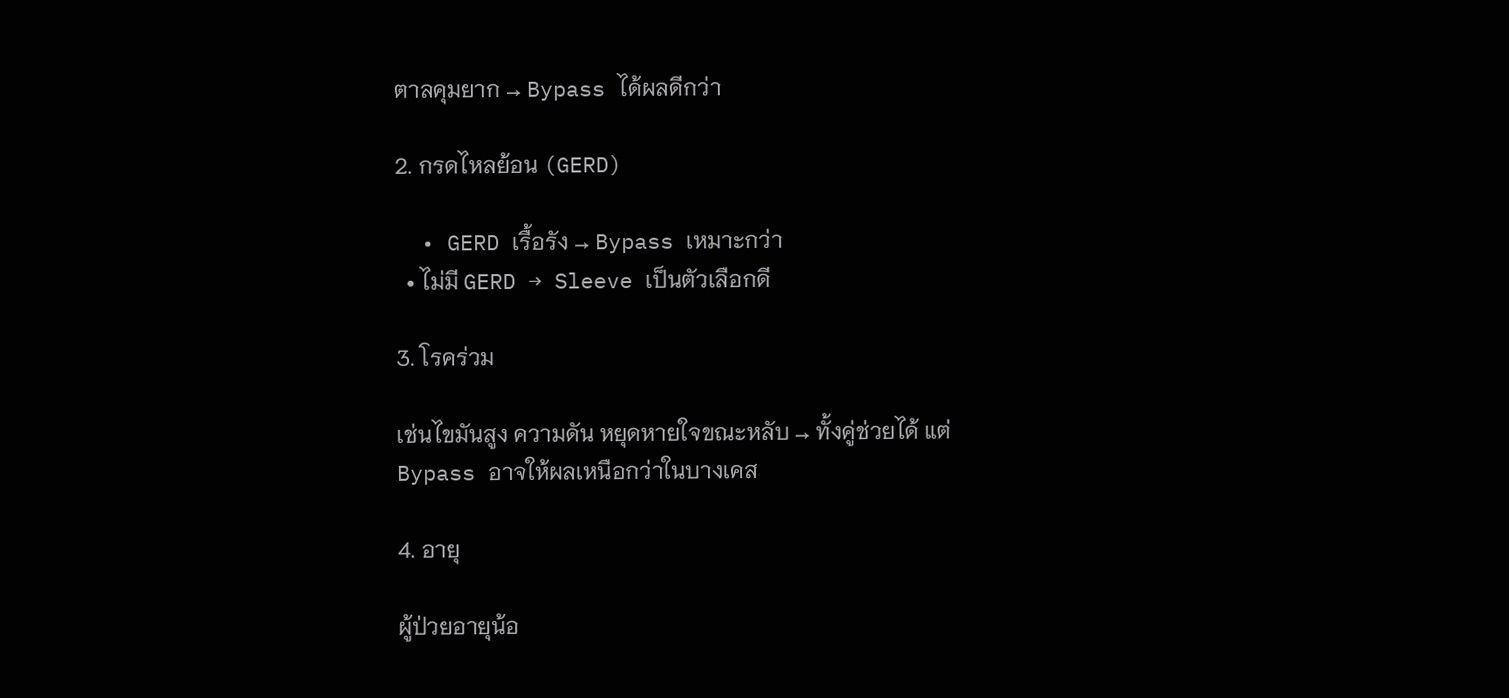ตาลคุมยาก → Bypass ได้ผลดีกว่า

2. กรดไหลย้อน (GERD)

  • GERD เรื้อรัง → Bypass เหมาะกว่า
  • ไม่มี GERD → Sleeve เป็นตัวเลือกดี

3. โรคร่วม

เช่นไขมันสูง ความดัน หยุดหายใจขณะหลับ → ทั้งคู่ช่วยได้ แต่ Bypass อาจให้ผลเหนือกว่าในบางเคส

4. อายุ

ผู้ป่วยอายุน้อ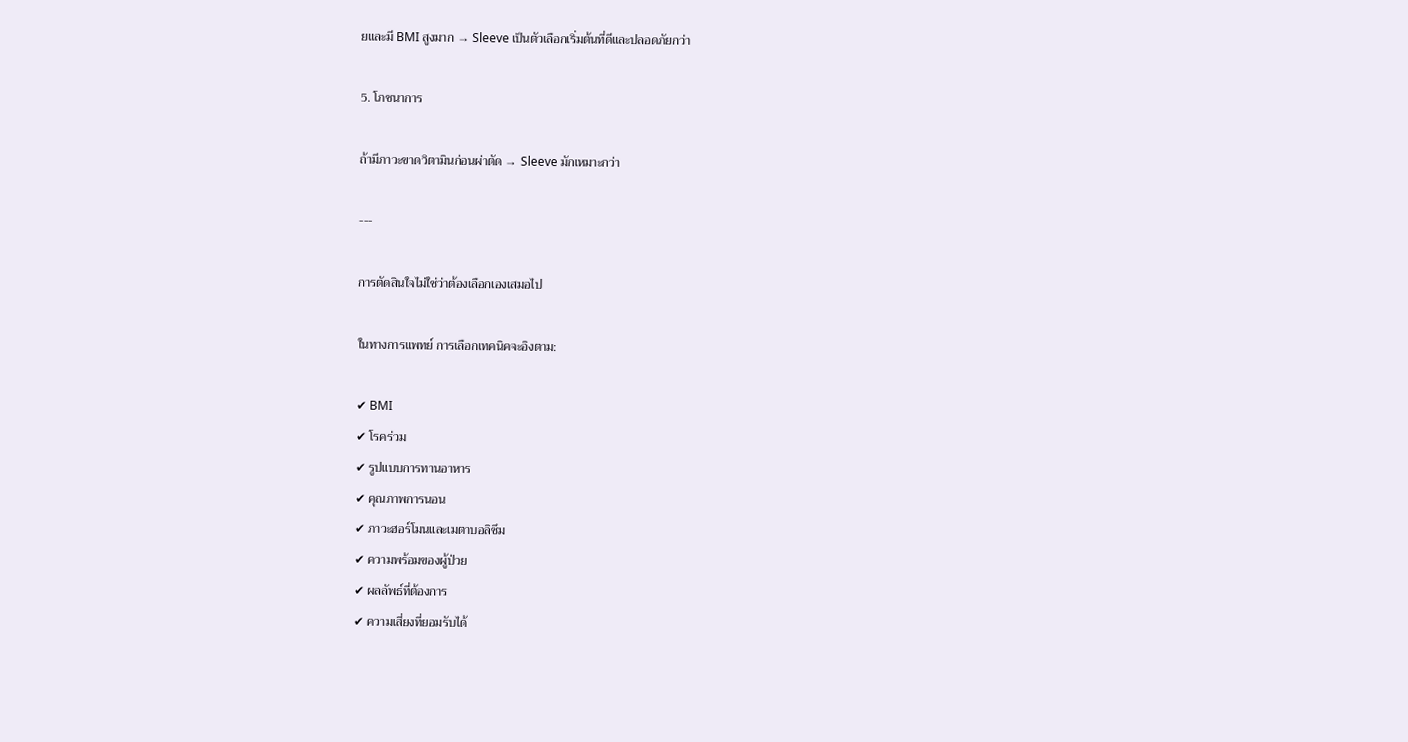ยและมี BMI สูงมาก → Sleeve เป็นตัวเลือกเริ่มต้นที่ดีและปลอดภัยกว่า

5. โภชนาการ

ถ้ามีภาวะขาดวิตามินก่อนผ่าตัด → Sleeve มักเหมาะกว่า

---

การตัดสินใจไม่ใช่ว่าต้องเลือกเองเสมอไป

ในทางการแพทย์ การเลือกเทคนิคจะอิงตาม:

✔ BMI
✔ โรคร่วม
✔ รูปแบบการทานอาหาร
✔ คุณภาพการนอน
✔ ภาวะฮอร์โมนและเมตาบอลิซึม
✔ ความพร้อมของผู้ป่วย
✔ ผลลัพธ์ที่ต้องการ
✔ ความเสี่ยงที่ยอมรับได้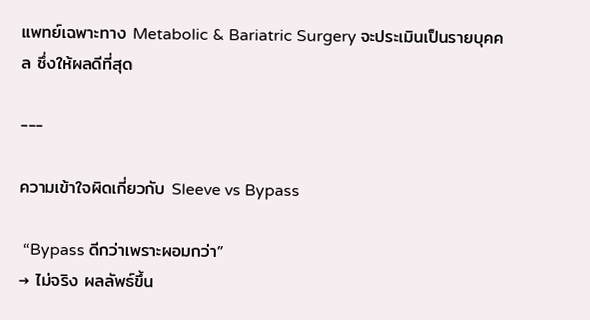แพทย์เฉพาะทาง Metabolic & Bariatric Surgery จะประเมินเป็นรายบุคคล ซึ่งให้ผลดีที่สุด

---

ความเข้าใจผิดเกี่ยวกับ Sleeve vs Bypass

 “Bypass ดีกว่าเพราะผอมกว่า”
→ ไม่จริง ผลลัพธ์ขึ้น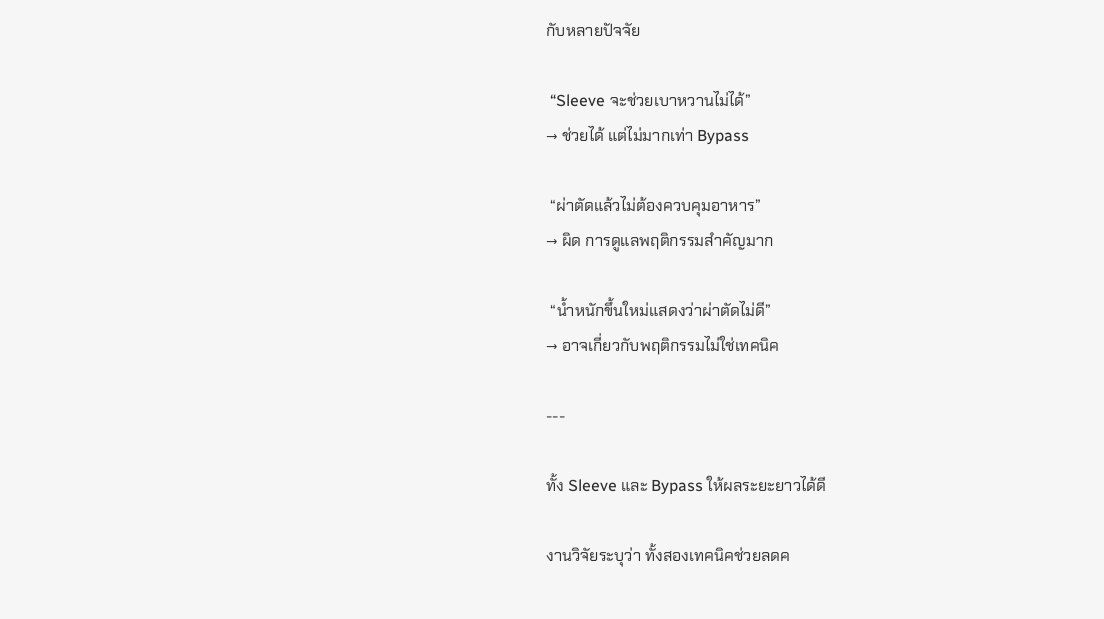กับหลายปัจจัย

 “Sleeve จะช่วยเบาหวานไม่ได้”
→ ช่วยได้ แต่ไม่มากเท่า Bypass

 “ผ่าตัดแล้วไม่ต้องควบคุมอาหาร”
→ ผิด การดูแลพฤติกรรมสำคัญมาก

 “น้ำหนักขึ้นใหม่แสดงว่าผ่าตัดไม่ดี”
→ อาจเกี่ยวกับพฤติกรรมไม่ใช่เทคนิค

---

ทั้ง Sleeve และ Bypass ให้ผลระยะยาวได้ดี

งานวิจัยระบุว่า ทั้งสองเทคนิคช่วยลดค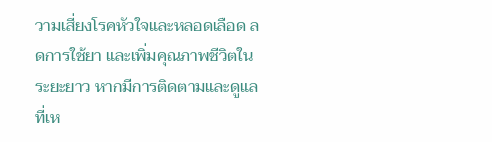วามเสี่ยงโรคหัวใจและหลอดเลือด ลดการใช้ยา และเพิ่มคุณภาพชีวิตในระยะยาว หากมีการติดตามและดูแลที่เห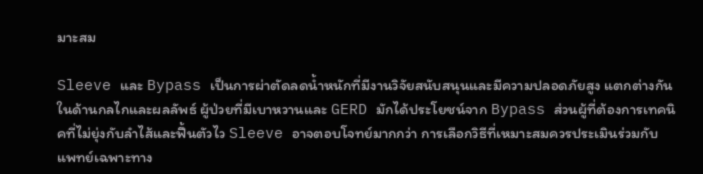มาะสม

Sleeve และ Bypass เป็นการผ่าตัดลดน้ำหนักที่มีงานวิจัยสนับสนุนและมีความปลอดภัยสูง แตกต่างกันในด้านกลไกและผลลัพธ์ ผู้ป่วยที่มีเบาหวานและ GERD มักได้ประโยชน์จาก Bypass ส่วนผู้ที่ต้องการเทคนิคที่ไม่ยุ่งกับลำไส้และฟื้นตัวไว Sleeve อาจตอบโจทย์มากกว่า การเลือกวิธีที่เหมาะสมควรประเมินร่วมกับแพทย์เฉพาะทาง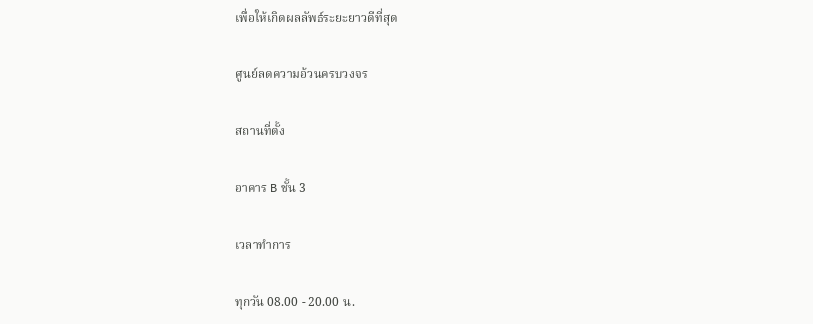เพื่อให้เกิดผลลัพธ์ระยะยาวดีที่สุด

ศูนย์ลดความอ้วนครบวงจร

สถานที่ตั้ง

อาคาร B ชั้น 3

เวลาทำการ

ทุกวัน 08.00 - 20.00 น.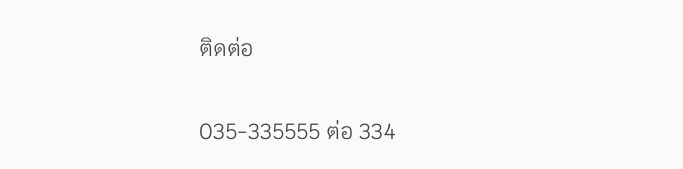ติดต่อ

035-335555 ต่อ 334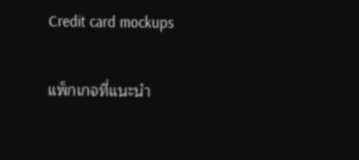Credit card mockups

แพ็กเกจที่แนะนำ